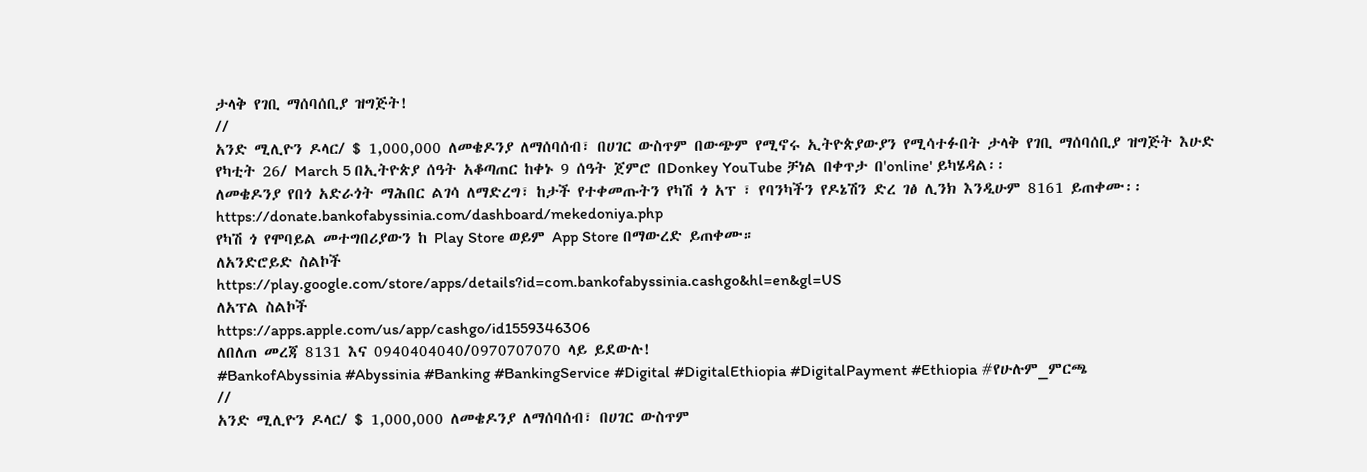ታላቅ የገቢ ማሰባሰቢያ ዝግጅት!
//
አንድ ሚሊዮን ዶላር/ $ 1,000,000 ለመቄዶንያ ለማሰባሰብ፣ በሀገር ውስጥም በውጭም የሚኖሩ ኢትዮጵያውያን የሚሳተፉበት ታላቅ የገቢ ማሰባሰቢያ ዝግጅት እሁድ የካቲት 26/ March 5 በኢትዮጵያ ሰዓት አቆጣጠር ከቀኑ 9 ሰዓት ጀምሮ በDonkey YouTube ቻነል በቀጥታ በ'online' ይካሄዳል፡፡
ለመቄዶንያ የበጎ አድራጎት ማሕበር ልገሳ ለማድረግ፣ ከታች የተቀመጡትን የካሽ ጎ አፕ ፣ የባንካችን የዶኔሽን ድረ ገፅ ሊንክ እንዲሁም 8161 ይጠቀሙ፡፡
https://donate.bankofabyssinia.com/dashboard/mekedoniya.php
የካሽ ጎ የሞባይል መተግበሪያውን ከ Play Store ወይም App Store በማውረድ ይጠቀሙ።
ለአንድሮይድ ስልኮች
https://play.google.com/store/apps/details?id=com.bankofabyssinia.cashgo&hl=en&gl=US
ለአፕል ስልኮች
https://apps.apple.com/us/app/cashgo/id1559346306
ለበለጠ መረጃ 8131 እና 0940404040/0970707070 ላይ ይደውሉ!
#BankofAbyssinia #Abyssinia #Banking #BankingService #Digital #DigitalEthiopia #DigitalPayment #Ethiopia #የሁሉም_ምርጫ
//
አንድ ሚሊዮን ዶላር/ $ 1,000,000 ለመቄዶንያ ለማሰባሰብ፣ በሀገር ውስጥም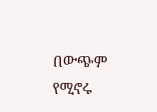በውጭም የሚኖሩ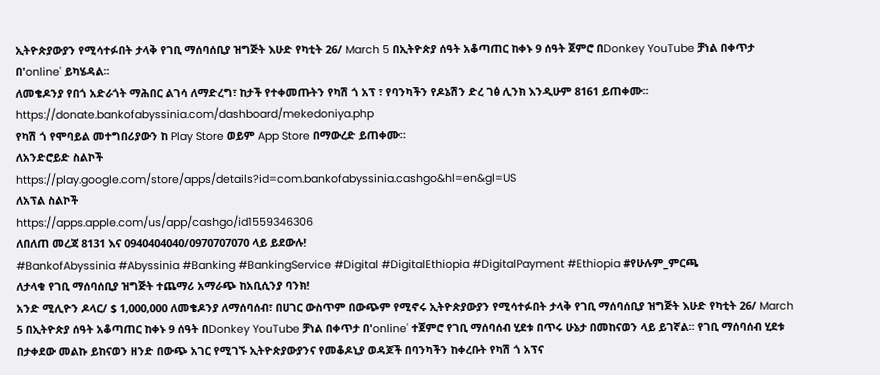ኢትዮጵያውያን የሚሳተፉበት ታላቅ የገቢ ማሰባሰቢያ ዝግጅት እሁድ የካቲት 26/ March 5 በኢትዮጵያ ሰዓት አቆጣጠር ከቀኑ 9 ሰዓት ጀምሮ በDonkey YouTube ቻነል በቀጥታ በ'online' ይካሄዳል፡፡
ለመቄዶንያ የበጎ አድራጎት ማሕበር ልገሳ ለማድረግ፣ ከታች የተቀመጡትን የካሽ ጎ አፕ ፣ የባንካችን የዶኔሽን ድረ ገፅ ሊንክ እንዲሁም 8161 ይጠቀሙ፡፡
https://donate.bankofabyssinia.com/dashboard/mekedoniya.php
የካሽ ጎ የሞባይል መተግበሪያውን ከ Play Store ወይም App Store በማውረድ ይጠቀሙ።
ለአንድሮይድ ስልኮች
https://play.google.com/store/apps/details?id=com.bankofabyssinia.cashgo&hl=en&gl=US
ለአፕል ስልኮች
https://apps.apple.com/us/app/cashgo/id1559346306
ለበለጠ መረጃ 8131 እና 0940404040/0970707070 ላይ ይደውሉ!
#BankofAbyssinia #Abyssinia #Banking #BankingService #Digital #DigitalEthiopia #DigitalPayment #Ethiopia #የሁሉም_ምርጫ
ለታላቁ የገቢ ማሰባሰቢያ ዝግጅት ተጨማሪ አማራጭ ከአቢሲንያ ባንክ!
አንድ ሚሊዮን ዶላር/ $ 1,000,000 ለመቄዶንያ ለማሰባሰብ፣ በሀገር ውስጥም በውጭም የሚኖሩ ኢትዮጵያውያን የሚሳተፉበት ታላቅ የገቢ ማሰባሰቢያ ዝግጅት እሁድ የካቲት 26/ March 5 በኢትዮጵያ ሰዓት አቆጣጠር ከቀኑ 9 ሰዓት በDonkey YouTube ቻነል በቀጥታ በ'online' ተጀምሮ የገቢ ማሰባሰብ ሂደቱ በጥሩ ሁኔታ በመከናወን ላይ ይገኛል፡፡ የገቢ ማሰባሰብ ሂደቱ በታቀደው መልኩ ይከናወን ዘንድ በውጭ አገር የሚገኙ ኢትዮጵያውያንና የመቆዶኒያ ወዳጆች በባንካችን ከቀረቡት የካሽ ጎ አፕና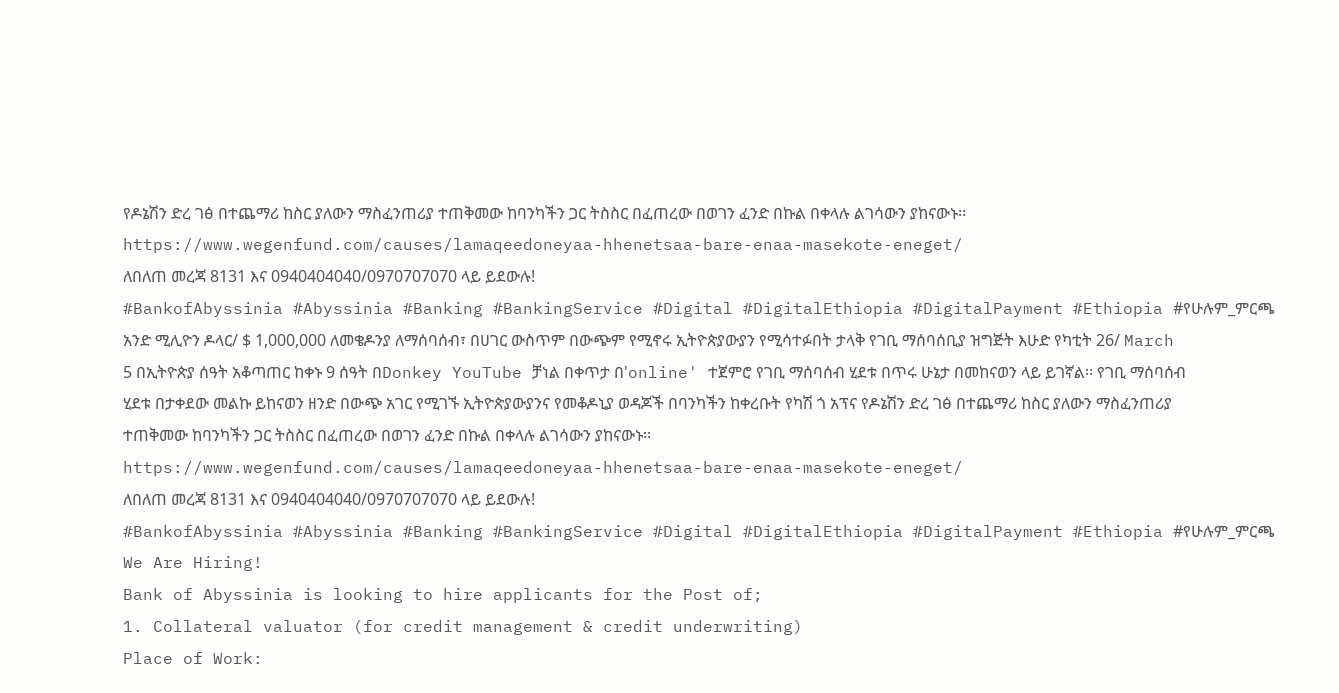የዶኔሽን ድረ ገፅ በተጨማሪ ከስር ያለውን ማስፈንጠሪያ ተጠቅመው ከባንካችን ጋር ትስስር በፈጠረው በወገን ፈንድ በኩል በቀላሉ ልገሳውን ያከናውኑ፡፡
https://www.wegenfund.com/causes/lamaqeedoneyaa-hhenetsaa-bare-enaa-masekote-eneget/
ለበለጠ መረጃ 8131 እና 0940404040/0970707070 ላይ ይደውሉ!
#BankofAbyssinia #Abyssinia #Banking #BankingService #Digital #DigitalEthiopia #DigitalPayment #Ethiopia #የሁሉም_ምርጫ
አንድ ሚሊዮን ዶላር/ $ 1,000,000 ለመቄዶንያ ለማሰባሰብ፣ በሀገር ውስጥም በውጭም የሚኖሩ ኢትዮጵያውያን የሚሳተፉበት ታላቅ የገቢ ማሰባሰቢያ ዝግጅት እሁድ የካቲት 26/ March 5 በኢትዮጵያ ሰዓት አቆጣጠር ከቀኑ 9 ሰዓት በDonkey YouTube ቻነል በቀጥታ በ'online' ተጀምሮ የገቢ ማሰባሰብ ሂደቱ በጥሩ ሁኔታ በመከናወን ላይ ይገኛል፡፡ የገቢ ማሰባሰብ ሂደቱ በታቀደው መልኩ ይከናወን ዘንድ በውጭ አገር የሚገኙ ኢትዮጵያውያንና የመቆዶኒያ ወዳጆች በባንካችን ከቀረቡት የካሽ ጎ አፕና የዶኔሽን ድረ ገፅ በተጨማሪ ከስር ያለውን ማስፈንጠሪያ ተጠቅመው ከባንካችን ጋር ትስስር በፈጠረው በወገን ፈንድ በኩል በቀላሉ ልገሳውን ያከናውኑ፡፡
https://www.wegenfund.com/causes/lamaqeedoneyaa-hhenetsaa-bare-enaa-masekote-eneget/
ለበለጠ መረጃ 8131 እና 0940404040/0970707070 ላይ ይደውሉ!
#BankofAbyssinia #Abyssinia #Banking #BankingService #Digital #DigitalEthiopia #DigitalPayment #Ethiopia #የሁሉም_ምርጫ
We Are Hiring!
Bank of Abyssinia is looking to hire applicants for the Post of;
1. Collateral valuator (for credit management & credit underwriting)
Place of Work: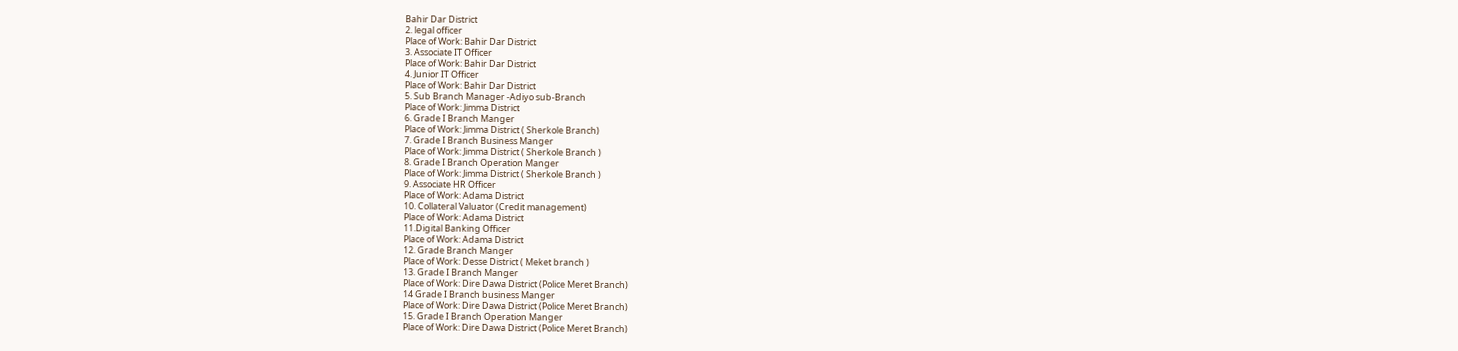Bahir Dar District
2. legal officer
Place of Work: Bahir Dar District
3. Associate IT Officer
Place of Work: Bahir Dar District
4. Junior IT Officer
Place of Work: Bahir Dar District
5. Sub Branch Manager -Adiyo sub-Branch
Place of Work: Jimma District
6. Grade I Branch Manger
Place of Work: Jimma District ( Sherkole Branch)
7. Grade I Branch Business Manger
Place of Work: Jimma District ( Sherkole Branch )
8. Grade I Branch Operation Manger
Place of Work: Jimma District ( Sherkole Branch )
9. Associate HR Officer
Place of Work: Adama District
10. Collateral Valuator (Credit management)
Place of Work: Adama District
11.Digital Banking Officer
Place of Work: Adama District
12. Grade Branch Manger
Place of Work: Desse District ( Meket branch )
13. Grade I Branch Manger
Place of Work: Dire Dawa District (Police Meret Branch)
14 Grade I Branch business Manger
Place of Work: Dire Dawa District (Police Meret Branch)
15. Grade I Branch Operation Manger
Place of Work: Dire Dawa District (Police Meret Branch)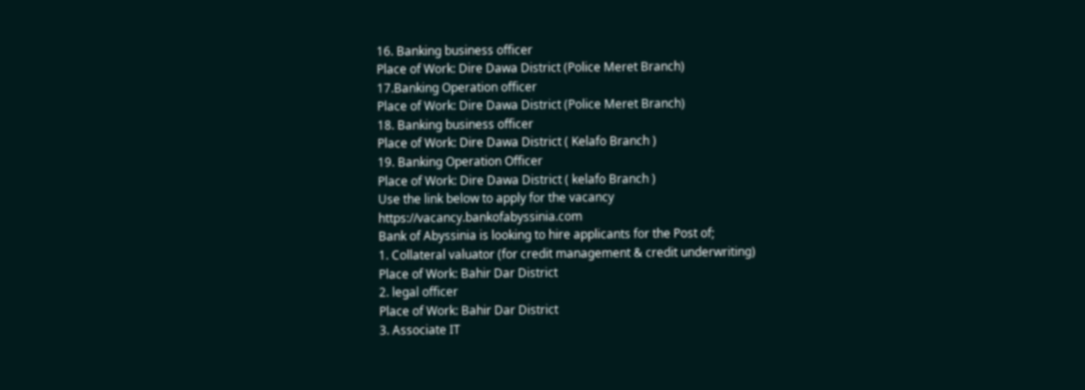16. Banking business officer
Place of Work: Dire Dawa District (Police Meret Branch)
17.Banking Operation officer
Place of Work: Dire Dawa District (Police Meret Branch)
18. Banking business officer
Place of Work: Dire Dawa District ( Kelafo Branch )
19. Banking Operation Officer
Place of Work: Dire Dawa District ( kelafo Branch )
Use the link below to apply for the vacancy
https://vacancy.bankofabyssinia.com
Bank of Abyssinia is looking to hire applicants for the Post of;
1. Collateral valuator (for credit management & credit underwriting)
Place of Work: Bahir Dar District
2. legal officer
Place of Work: Bahir Dar District
3. Associate IT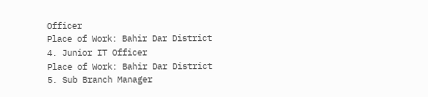Officer
Place of Work: Bahir Dar District
4. Junior IT Officer
Place of Work: Bahir Dar District
5. Sub Branch Manager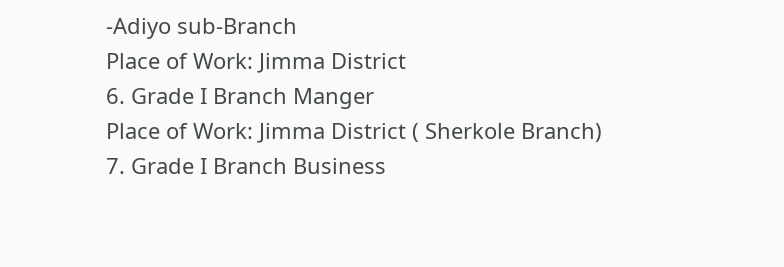-Adiyo sub-Branch
Place of Work: Jimma District
6. Grade I Branch Manger
Place of Work: Jimma District ( Sherkole Branch)
7. Grade I Branch Business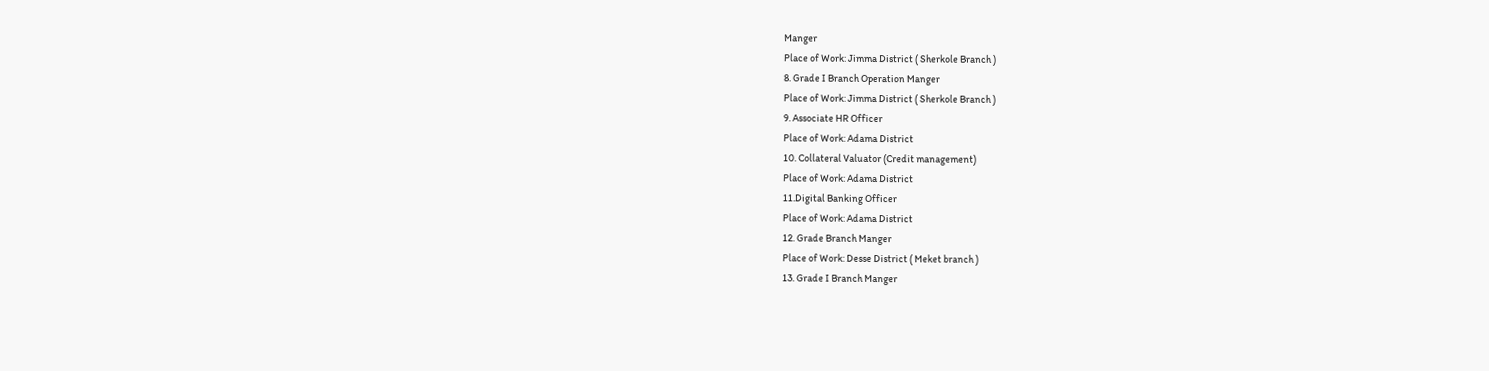Manger
Place of Work: Jimma District ( Sherkole Branch )
8. Grade I Branch Operation Manger
Place of Work: Jimma District ( Sherkole Branch )
9. Associate HR Officer
Place of Work: Adama District
10. Collateral Valuator (Credit management)
Place of Work: Adama District
11.Digital Banking Officer
Place of Work: Adama District
12. Grade Branch Manger
Place of Work: Desse District ( Meket branch )
13. Grade I Branch Manger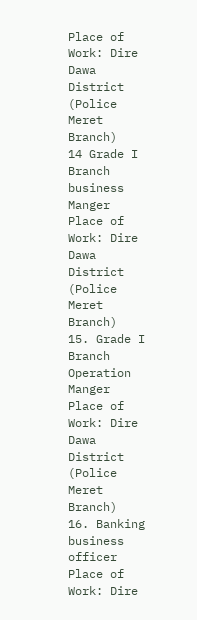Place of Work: Dire Dawa District (Police Meret Branch)
14 Grade I Branch business Manger
Place of Work: Dire Dawa District (Police Meret Branch)
15. Grade I Branch Operation Manger
Place of Work: Dire Dawa District (Police Meret Branch)
16. Banking business officer
Place of Work: Dire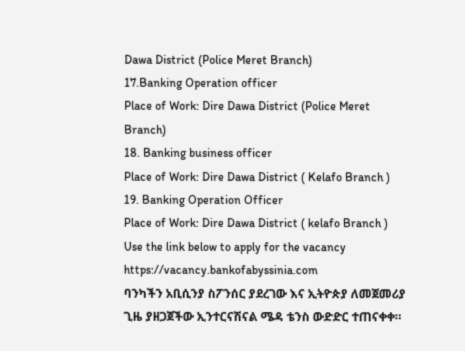Dawa District (Police Meret Branch)
17.Banking Operation officer
Place of Work: Dire Dawa District (Police Meret Branch)
18. Banking business officer
Place of Work: Dire Dawa District ( Kelafo Branch )
19. Banking Operation Officer
Place of Work: Dire Dawa District ( kelafo Branch )
Use the link below to apply for the vacancy
https://vacancy.bankofabyssinia.com
ባንካችን አቢሲንያ ስፖንሰር ያደረገው እና ኢትዮጵያ ለመጀመሪያ ጊዜ ያዘጋጀችው ኢንተርናሽናል ሜዳ ቴንስ ውድድር ተጠናቀቀ።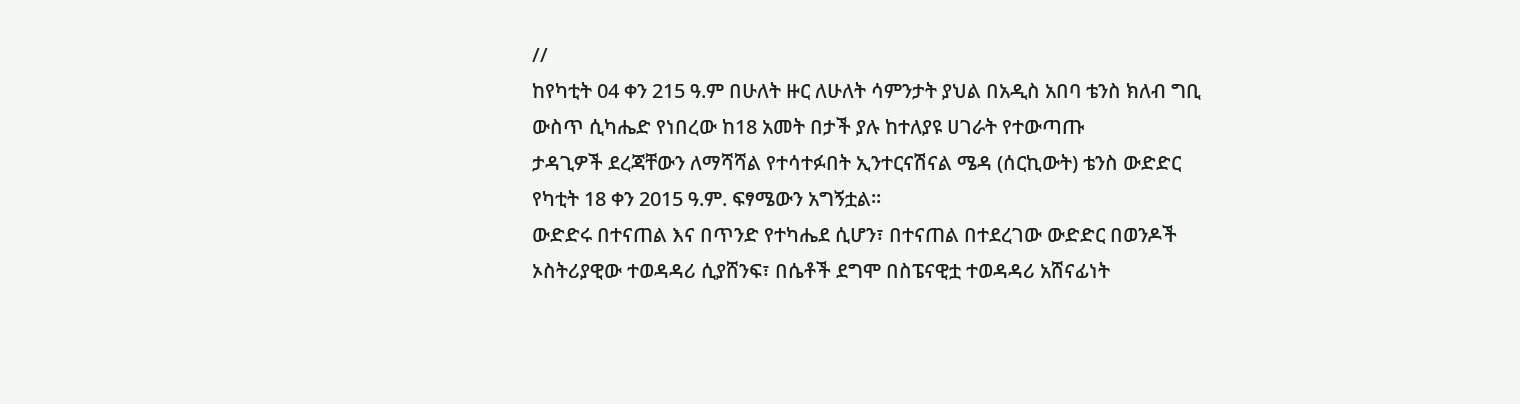//
ከየካቲት 04 ቀን 215 ዓ.ም በሁለት ዙር ለሁለት ሳምንታት ያህል በአዲስ አበባ ቴንስ ክለብ ግቢ ውስጥ ሲካሔድ የነበረው ከ18 አመት በታች ያሉ ከተለያዩ ሀገራት የተውጣጡ
ታዳጊዎች ደረጃቸውን ለማሻሻል የተሳተፉበት ኢንተርናሽናል ሜዳ (ሰርኪውት) ቴንስ ውድድር የካቲት 18 ቀን 2015 ዓ.ም. ፍፃሜውን አግኝቷል።
ውድድሩ በተናጠል እና በጥንድ የተካሔደ ሲሆን፣ በተናጠል በተደረገው ውድድር በወንዶች ኦስትሪያዊው ተወዳዳሪ ሲያሸንፍ፣ በሴቶች ደግሞ በስፔናዊቷ ተወዳዳሪ አሸናፊነት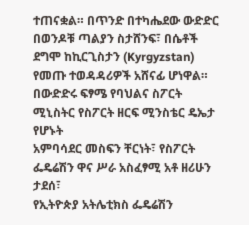ተጠናቋል። በጥንድ በተካሔደው ውድድር በወንዶቹ ጣልያን ስታሸንፍ፣ በሴቶች ደግሞ ከኪርጊስታን (Kyrgyzstan) የመጡ ተወዳዳሪዎች አሸናፊ ሆነዋል።
በውድድሩ ፍፃሜ የባህልና ስፖርት ሚኒስትር የስፖርት ዘርፍ ሚንስቴር ዴኤታ የሆኑት
አምባሳደር መስፍን ቸርነት፣ የስፖርት ፌዴሬሽን ዋና ሥራ አስፈፃሚ አቶ ዘሪሁን ታደሰ፣
የኢትዮጵያ አትሌቲክስ ፌዴሬሽን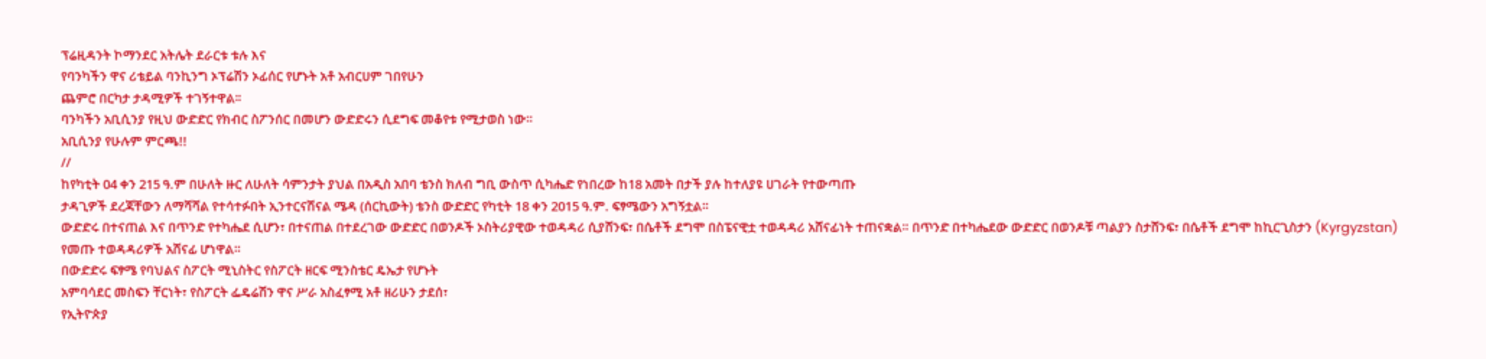ፕሬዚዳንት ኮማንደር አትሌት ደራርቱ ቱሉ እና
የባንካችን ዋና ሪቴይል ባንኪንግ ኦፕሬሽን ኦፊሰር የሆኑት አቶ አብርሀም ገበየሁን
ጨምሮ በርካታ ታዳሚዎች ተገኝተዋል፡፡
ባንካችን አቢሲንያ የዚህ ውድድር የክብር ስፖንሰር በመሆን ውድድሩን ሲደግፍ መቆየቱ የሚታወስ ነው።
አቢሲንያ የሁሉም ምርጫ!!
//
ከየካቲት 04 ቀን 215 ዓ.ም በሁለት ዙር ለሁለት ሳምንታት ያህል በአዲስ አበባ ቴንስ ክለብ ግቢ ውስጥ ሲካሔድ የነበረው ከ18 አመት በታች ያሉ ከተለያዩ ሀገራት የተውጣጡ
ታዳጊዎች ደረጃቸውን ለማሻሻል የተሳተፉበት ኢንተርናሽናል ሜዳ (ሰርኪውት) ቴንስ ውድድር የካቲት 18 ቀን 2015 ዓ.ም. ፍፃሜውን አግኝቷል።
ውድድሩ በተናጠል እና በጥንድ የተካሔደ ሲሆን፣ በተናጠል በተደረገው ውድድር በወንዶች ኦስትሪያዊው ተወዳዳሪ ሲያሸንፍ፣ በሴቶች ደግሞ በስፔናዊቷ ተወዳዳሪ አሸናፊነት ተጠናቋል። በጥንድ በተካሔደው ውድድር በወንዶቹ ጣልያን ስታሸንፍ፣ በሴቶች ደግሞ ከኪርጊስታን (Kyrgyzstan) የመጡ ተወዳዳሪዎች አሸናፊ ሆነዋል።
በውድድሩ ፍፃሜ የባህልና ስፖርት ሚኒስትር የስፖርት ዘርፍ ሚንስቴር ዴኤታ የሆኑት
አምባሳደር መስፍን ቸርነት፣ የስፖርት ፌዴሬሽን ዋና ሥራ አስፈፃሚ አቶ ዘሪሁን ታደሰ፣
የኢትዮጵያ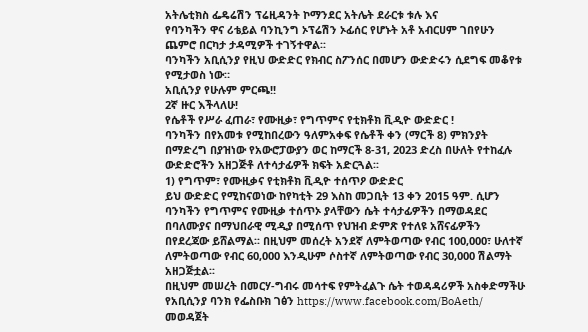አትሌቲክስ ፌዴሬሽን ፕሬዚዳንት ኮማንደር አትሌት ደራርቱ ቱሉ እና
የባንካችን ዋና ሪቴይል ባንኪንግ ኦፕሬሽን ኦፊሰር የሆኑት አቶ አብርሀም ገበየሁን
ጨምሮ በርካታ ታዳሚዎች ተገኝተዋል፡፡
ባንካችን አቢሲንያ የዚህ ውድድር የክብር ስፖንሰር በመሆን ውድድሩን ሲደግፍ መቆየቱ የሚታወስ ነው።
አቢሲንያ የሁሉም ምርጫ!!
2ኛ ዙር እችላለሁ!
የሴቶች የሥራ ፈጠራ፣ የሙዚቃ፣ የግጥምና የቲክቶክ ቪዲዮ ውድድር !
ባንካችን በየአመቱ የሚከበረውን ዓለምአቀፍ የሴቶች ቀን (ማርች 8) ምክንያት በማድረግ በያዝነው የአውሮፓውያን ወር ከማርች 8-31, 2023 ድረስ በሁለት የተከፈሉ ውድድሮችን አዘጋጅቶ ለተሳታፊዎች ክፍት አድርጓል፡፡
1) የግጥም፣ የሙዚቃና የቲክቶክ ቪዲዮ ተሰጥዖ ውድድር
ይህ ውድድር የሚከናወነው ከየካቲት 29 እስከ መጋቢት 13 ቀን 2015 ዓም. ሲሆን ባንካችን የግጥምና የሙዚቃ ተሰጥኦ ያላቸውን ሴት ተሳታፊዎችን በማወዳደር በባለሙያና በማህበራዊ ሚዲያ በሚሰጥ የህዝብ ድምጽ የተለዩ አሸናፊዎችን በየደረጃው ይሸልማል፡፡ በዚህም መሰረት አንደኛ ለምትወጣው የብር 100,000፣ ሁለተኛ ለምትወጣው የብር 60,000 እንዲሁም ሶስተኛ ለምትወጣው የብር 30,000 ሽልማት አዘጋጅቷል፡፡
በዚህም መሠረት በመርሃ-ግብሩ መሳተፍ የምትፈልጉ ሴት ተወዳዳሪዎች አስቀድማችሁ የአቢሲንያ ባንክ የፌስቡክ ገፅን https://www.facebook.com/BoAeth/ መወዳጀት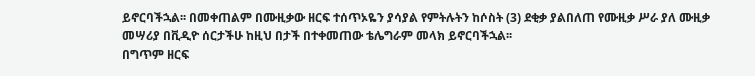ይኖርባችኋል፡፡ በመቀጠልም በሙዚቃው ዘርፍ ተሰጥኦዬን ያሳያል የምትሉትን ከሶስት (3) ደቂቃ ያልበለጠ የሙዚቃ ሥራ ያለ ሙዚቃ መሣሪያ በቪዲዮ ሰርታችሁ ከዚህ በታች በተቀመጠው ቴሌግራም መላክ ይኖርባችኋል፡፡
በግጥም ዘርፍ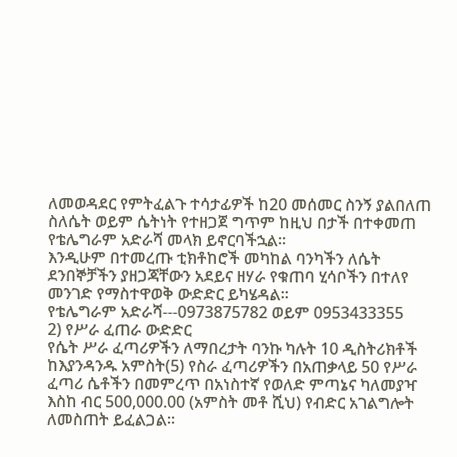ለመወዳደር የምትፈልጉ ተሳታፊዎች ከ20 መሰመር ስንኝ ያልበለጠ ስለሴት ወይም ሴትነት የተዘጋጀ ግጥም ከዚህ በታች በተቀመጠ የቴሌግራም አድራሻ መላክ ይኖርባችኋል፡፡
እንዲሁም በተመረጡ ቲክቶከሮች መካከል ባንካችን ለሴት ደንበኞቻችን ያዘጋጃቸውን አደይና ዘሃራ የቁጠባ ሂሳቦችን በተለየ መንገድ የማስተዋወቅ ውድድር ይካሄዳል፡፡
የቴሌግራም አድራሻ---0973875782 ወይም 0953433355
2) የሥራ ፈጠራ ውድድር
የሴት ሥራ ፈጣሪዎችን ለማበረታት ባንኩ ካሉት 10 ዲስትሪክቶች ከእያንዳንዱ አምስት(5) የስራ ፈጣሪዎችን በአጠቃላይ 50 የሥራ ፈጣሪ ሴቶችን በመምረጥ በአነስተኛ የወለድ ምጣኔና ካለመያዣ እስከ ብር 500,000.00 (አምስት መቶ ሺህ) የብድር አገልግሎት ለመስጠት ይፈልጋል፡፡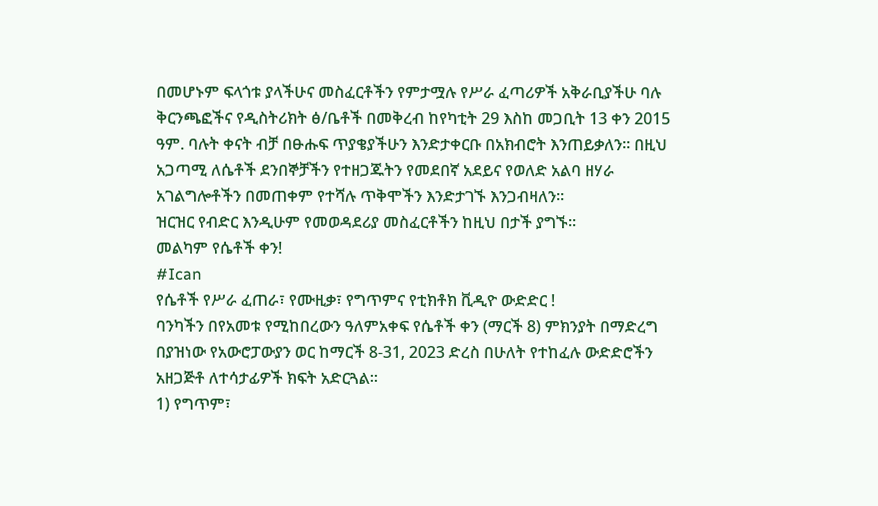በመሆኑም ፍላጎቱ ያላችሁና መስፈርቶችን የምታሟሉ የሥራ ፈጣሪዎች አቅራቢያችሁ ባሉ ቅርንጫፎችና የዲስትሪክት ፅ/ቤቶች በመቅረብ ከየካቲት 29 እስከ መጋቢት 13 ቀን 2015 ዓም. ባሉት ቀናት ብቻ በፁሑፍ ጥያቄያችሁን እንድታቀርቡ በአክብሮት እንጠይቃለን፡፡ በዚህ አጋጣሚ ለሴቶች ደንበኞቻችን የተዘጋጁትን የመደበኛ አደይና የወለድ አልባ ዘሃራ አገልግሎቶችን በመጠቀም የተሻሉ ጥቅሞችን እንድታገኙ እንጋብዛለን፡፡
ዝርዝር የብድር እንዲሁም የመወዳደሪያ መስፈርቶችን ከዚህ በታች ያግኙ፡፡
መልካም የሴቶች ቀን!
#Ican
የሴቶች የሥራ ፈጠራ፣ የሙዚቃ፣ የግጥምና የቲክቶክ ቪዲዮ ውድድር !
ባንካችን በየአመቱ የሚከበረውን ዓለምአቀፍ የሴቶች ቀን (ማርች 8) ምክንያት በማድረግ በያዝነው የአውሮፓውያን ወር ከማርች 8-31, 2023 ድረስ በሁለት የተከፈሉ ውድድሮችን አዘጋጅቶ ለተሳታፊዎች ክፍት አድርጓል፡፡
1) የግጥም፣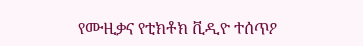የሙዚቃና የቲክቶክ ቪዲዮ ተሰጥዖ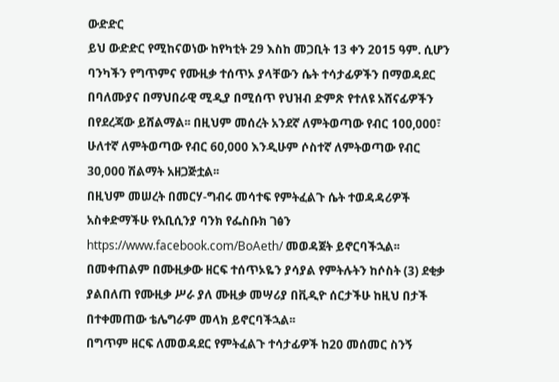ውድድር
ይህ ውድድር የሚከናወነው ከየካቲት 29 እስከ መጋቢት 13 ቀን 2015 ዓም. ሲሆን ባንካችን የግጥምና የሙዚቃ ተሰጥኦ ያላቸውን ሴት ተሳታፊዎችን በማወዳደር በባለሙያና በማህበራዊ ሚዲያ በሚሰጥ የህዝብ ድምጽ የተለዩ አሸናፊዎችን በየደረጃው ይሸልማል፡፡ በዚህም መሰረት አንደኛ ለምትወጣው የብር 100,000፣ ሁለተኛ ለምትወጣው የብር 60,000 እንዲሁም ሶስተኛ ለምትወጣው የብር 30,000 ሽልማት አዘጋጅቷል፡፡
በዚህም መሠረት በመርሃ-ግብሩ መሳተፍ የምትፈልጉ ሴት ተወዳዳሪዎች አስቀድማችሁ የአቢሲንያ ባንክ የፌስቡክ ገፅን https://www.facebook.com/BoAeth/ መወዳጀት ይኖርባችኋል፡፡ በመቀጠልም በሙዚቃው ዘርፍ ተሰጥኦዬን ያሳያል የምትሉትን ከሶስት (3) ደቂቃ ያልበለጠ የሙዚቃ ሥራ ያለ ሙዚቃ መሣሪያ በቪዲዮ ሰርታችሁ ከዚህ በታች በተቀመጠው ቴሌግራም መላክ ይኖርባችኋል፡፡
በግጥም ዘርፍ ለመወዳደር የምትፈልጉ ተሳታፊዎች ከ20 መሰመር ስንኝ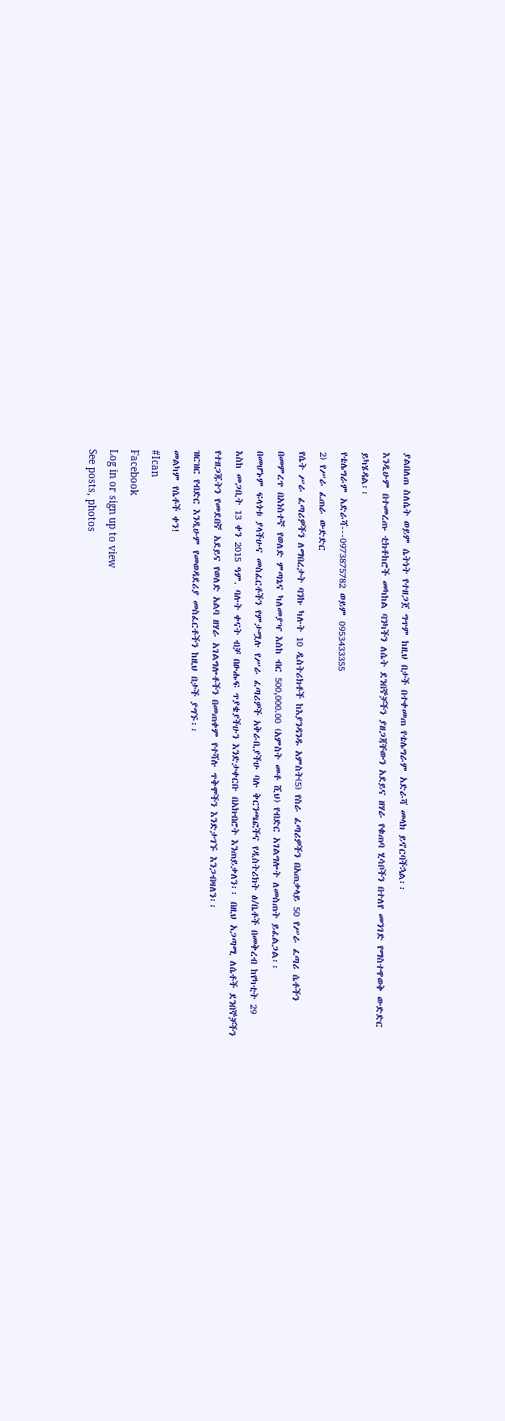ያልበለጠ ስለሴት ወይም ሴትነት የተዘጋጀ ግጥም ከዚህ በታች በተቀመጠ የቴሌግራም አድራሻ መላክ ይኖርባችኋል፡፡
እንዲሁም በተመረጡ ቲክቶከሮች መካከል ባንካችን ለሴት ደንበኞቻችን ያዘጋጃቸውን አደይና ዘሃራ የቁጠባ ሂሳቦችን በተለየ መንገድ የማስተዋወቅ ውድድር ይካሄዳል፡፡
የቴሌግራም አድራሻ---0973875782 ወይም 0953433355
2) የሥራ ፈጠራ ውድድር
የሴት ሥራ ፈጣሪዎችን ለማበረታት ባንኩ ካሉት 10 ዲስትሪክቶች ከእያንዳንዱ አምስት(5) የስራ ፈጣሪዎችን በአጠቃላይ 50 የሥራ ፈጣሪ ሴቶችን በመምረጥ በአነስተኛ የወለድ ምጣኔና ካለመያዣ እስከ ብር 500,000.00 (አምስት መቶ ሺህ) የብድር አገልግሎት ለመስጠት ይፈልጋል፡፡
በመሆኑም ፍላጎቱ ያላችሁና መስፈርቶችን የምታሟሉ የሥራ ፈጣሪዎች አቅራቢያችሁ ባሉ ቅርንጫፎችና የዲስትሪክት ፅ/ቤቶች በመቅረብ ከየካቲት 29 እስከ መጋቢት 13 ቀን 2015 ዓም. ባሉት ቀናት ብቻ በፁሑፍ ጥያቄያችሁን እንድታቀርቡ በአክብሮት እንጠይቃለን፡፡ በዚህ አጋጣሚ ለሴቶች ደንበኞቻችን የተዘጋጁትን የመደበኛ አደይና የወለድ አልባ ዘሃራ አገልግሎቶችን በመጠቀም የተሻሉ ጥቅሞችን እንድታገኙ እንጋብዛለን፡፡
ዝርዝር የብድር እንዲሁም የመወዳደሪያ መስፈርቶችን ከዚህ በታች ያግኙ፡፡
መልካም የሴቶች ቀን!
#Ican
Facebook
Log in or sign up to view
See posts, photos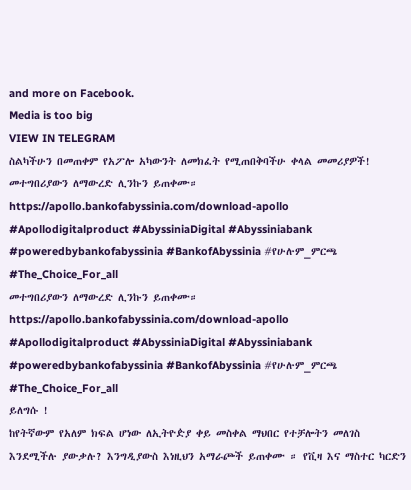and more on Facebook.
Media is too big
VIEW IN TELEGRAM
ስልካችሁን በመጠቀም የአፖሎ አካውንት ለመክፈት የሚጠበቅባችሁ ቀላል መመሪያዎች!
መተግበሪያውን ለማውረድ ሊንኩን ይጠቀሙ።
https://apollo.bankofabyssinia.com/download-apollo
#Apollodigitalproduct #AbyssiniaDigital #Abyssiniabank #poweredbybankofabyssinia #BankofAbyssinia #የሁሉም_ምርጫ #The_Choice_For_all
መተግበሪያውን ለማውረድ ሊንኩን ይጠቀሙ።
https://apollo.bankofabyssinia.com/download-apollo
#Apollodigitalproduct #AbyssiniaDigital #Abyssiniabank #poweredbybankofabyssinia #BankofAbyssinia #የሁሉም_ምርጫ #The_Choice_For_all
ይለግሱ !
ከየትኛውም የአለም ክፍል ሆነው ለኢትዮዽያ ቀይ መስቀል ማህበር የተቻሎትን መለገስ እንደሚችሉ ያውቃሉ? እንግዲያውስ እነዚህን አማራጮች ይጠቀሙ ። የቪዛ እና ማስተር ካርድን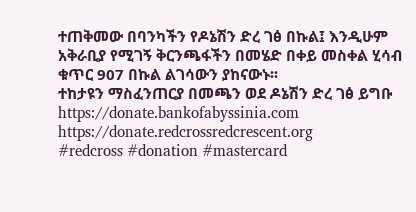ተጠቅመው በባንካችን የዶኔሽን ድረ ገፅ በኩል፤ እንዲሁም አቅራቢያ የሚገኝ ቅርንጫፋችን በመሄድ በቀይ መስቀል ሂሳብ ቁጥር 907 በኩል ልገሳውን ያከናውኑ፡፡
ተከታዩን ማስፈንጠርያ በመጫን ወደ ዶኔሽን ድረ ገፅ ይግቡ https://donate.bankofabyssinia.com
https://donate.redcrossredcrescent.org
#redcross #donation #mastercard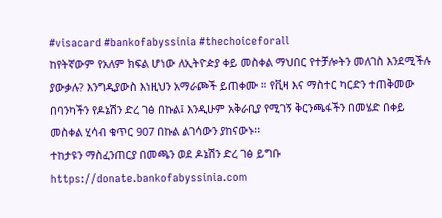#visacard #bankofabyssinia #thechoiceforall
ከየትኛውም የአለም ክፍል ሆነው ለኢትዮዽያ ቀይ መስቀል ማህበር የተቻሎትን መለገስ እንደሚችሉ ያውቃሉ? እንግዲያውስ እነዚህን አማራጮች ይጠቀሙ ። የቪዛ እና ማስተር ካርድን ተጠቅመው በባንካችን የዶኔሽን ድረ ገፅ በኩል፤ እንዲሁም አቅራቢያ የሚገኝ ቅርንጫፋችን በመሄድ በቀይ መስቀል ሂሳብ ቁጥር 907 በኩል ልገሳውን ያከናውኑ፡፡
ተከታዩን ማስፈንጠርያ በመጫን ወደ ዶኔሽን ድረ ገፅ ይግቡ https://donate.bankofabyssinia.com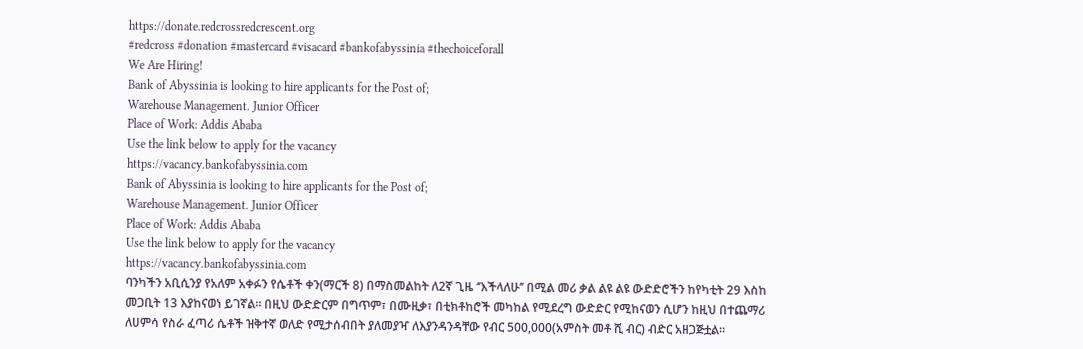https://donate.redcrossredcrescent.org
#redcross #donation #mastercard #visacard #bankofabyssinia #thechoiceforall
We Are Hiring!
Bank of Abyssinia is looking to hire applicants for the Post of;
Warehouse Management. Junior Officer
Place of Work: Addis Ababa
Use the link below to apply for the vacancy
https://vacancy.bankofabyssinia.com
Bank of Abyssinia is looking to hire applicants for the Post of;
Warehouse Management. Junior Officer
Place of Work: Addis Ababa
Use the link below to apply for the vacancy
https://vacancy.bankofabyssinia.com
ባንካችን አቢሲንያ የአለም አቀፉን የሴቶች ቀን(ማርች 8) በማስመልከት ለ2ኛ ጊዜ ‘’እችላለሁ’’ በሚል መሪ ቃል ልዩ ልዩ ውድድሮችን ከየካቲት 29 እስከ መጋቢት 13 እያከናወነ ይገኛል፡፡ በዚህ ውድድርም በግጥም፣ በሙዚቃ፣ በቲክቶከሮች መካከል የሚደረግ ውድድር የሚከናወን ሲሆን ከዚህ በተጨማሪ ለሀምሳ የስራ ፈጣሪ ሴቶች ዝቅተኛ ወለድ የሚታሰብበት ያለመያዣ ለእያንዳንዳቸው የብር 500,000(አምስት መቶ ሺ ብር) ብድር አዘጋጅቷል፡፡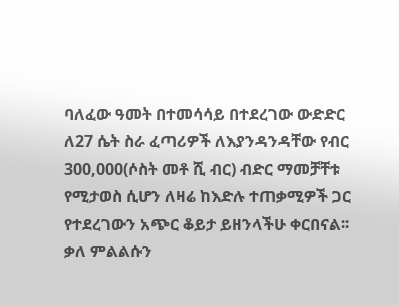ባለፈው ዓመት በተመሳሳይ በተደረገው ውድድር ለ27 ሴት ስራ ፈጣሪዎች ለእያንዳንዳቸው የብር 300,000(ሶስት መቶ ሺ ብር) ብድር ማመቻቸቱ የሚታወስ ሲሆን ለዛሬ ከእድሉ ተጠቃሚዎች ጋር የተደረገውን አጭር ቆይታ ይዘንላችሁ ቀርበናል፡፡ ቃለ ምልልሱን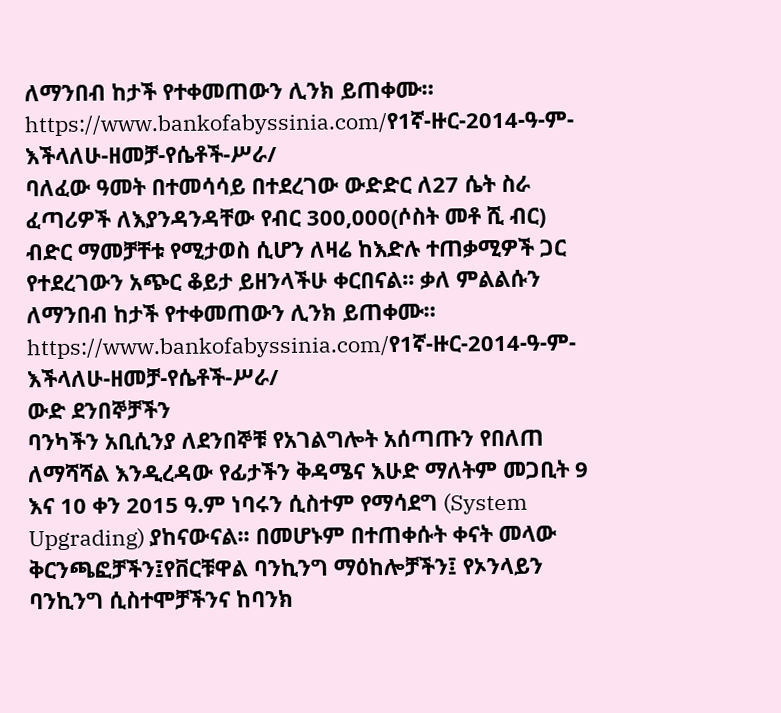ለማንበብ ከታች የተቀመጠውን ሊንክ ይጠቀሙ።
https://www.bankofabyssinia.com/የ1ኛ-ዙር-2014-ዓ-ም-እችላለሁ-ዘመቻ-የሴቶች-ሥራ/
ባለፈው ዓመት በተመሳሳይ በተደረገው ውድድር ለ27 ሴት ስራ ፈጣሪዎች ለእያንዳንዳቸው የብር 300,000(ሶስት መቶ ሺ ብር) ብድር ማመቻቸቱ የሚታወስ ሲሆን ለዛሬ ከእድሉ ተጠቃሚዎች ጋር የተደረገውን አጭር ቆይታ ይዘንላችሁ ቀርበናል፡፡ ቃለ ምልልሱን ለማንበብ ከታች የተቀመጠውን ሊንክ ይጠቀሙ።
https://www.bankofabyssinia.com/የ1ኛ-ዙር-2014-ዓ-ም-እችላለሁ-ዘመቻ-የሴቶች-ሥራ/
ውድ ደንበኞቻችን
ባንካችን አቢሲንያ ለደንበኞቹ የአገልግሎት አሰጣጡን የበለጠ ለማሻሻል እንዲረዳው የፊታችን ቅዳሜና እሁድ ማለትም መጋቢት 9 እና 10 ቀን 2015 ዓ.ም ነባሩን ሲስተም የማሳደግ (System Upgrading) ያከናውናል፡፡ በመሆኑም በተጠቀሱት ቀናት መላው ቅርንጫፎቻችን፤የቨርቹዋል ባንኪንግ ማዕከሎቻችን፤ የኦንላይን ባንኪንግ ሲስተሞቻችንና ከባንክ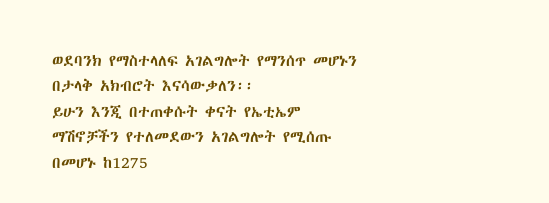ወደባንክ የማስተላለፍ አገልግሎት የማንሰጥ መሆኑን በታላቅ አክብሮት እናሳውቃለን፡፡
ይሁን እንጂ በተጠቀሱት ቀናት የኤቲኤም ማሽኖቻችን የተለመደውን አገልግሎት የሚሰጡ በመሆኑ ከ1275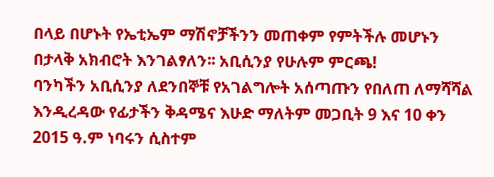በላይ በሆኑት የኤቲኤም ማሽኖቻችንን መጠቀም የምትችሉ መሆኑን በታላቅ አክብሮት እንገልፃለን፡፡ አቢሲንያ የሁሉም ምርጫ!
ባንካችን አቢሲንያ ለደንበኞቹ የአገልግሎት አሰጣጡን የበለጠ ለማሻሻል እንዲረዳው የፊታችን ቅዳሜና እሁድ ማለትም መጋቢት 9 እና 10 ቀን 2015 ዓ.ም ነባሩን ሲስተም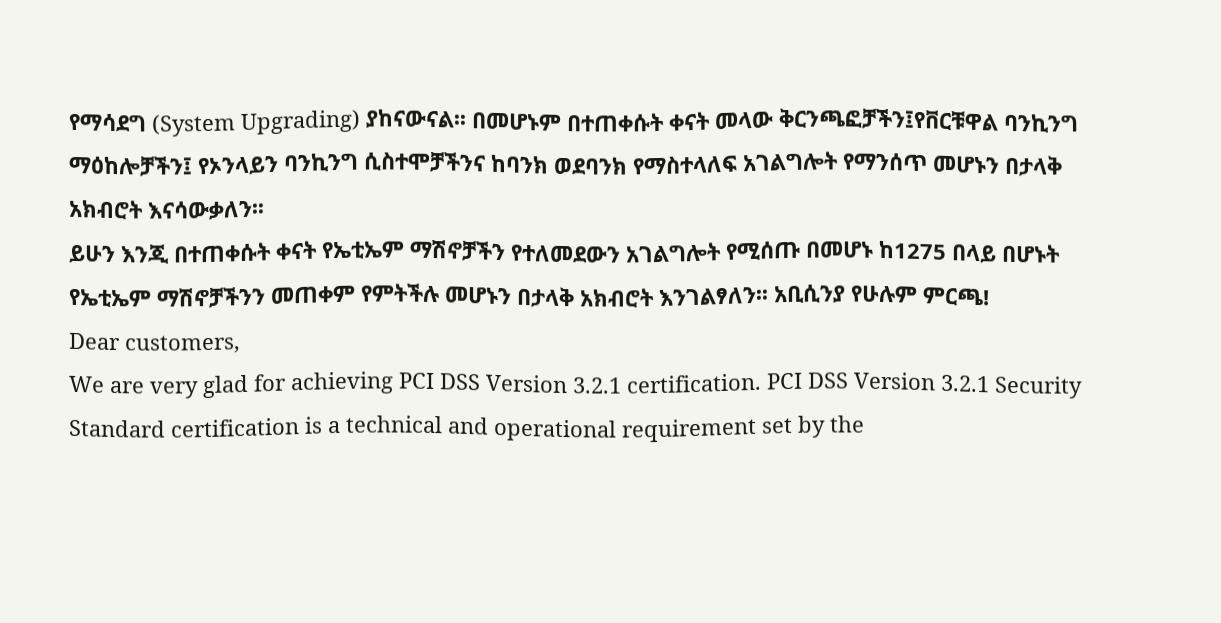የማሳደግ (System Upgrading) ያከናውናል፡፡ በመሆኑም በተጠቀሱት ቀናት መላው ቅርንጫፎቻችን፤የቨርቹዋል ባንኪንግ ማዕከሎቻችን፤ የኦንላይን ባንኪንግ ሲስተሞቻችንና ከባንክ ወደባንክ የማስተላለፍ አገልግሎት የማንሰጥ መሆኑን በታላቅ አክብሮት እናሳውቃለን፡፡
ይሁን እንጂ በተጠቀሱት ቀናት የኤቲኤም ማሽኖቻችን የተለመደውን አገልግሎት የሚሰጡ በመሆኑ ከ1275 በላይ በሆኑት የኤቲኤም ማሽኖቻችንን መጠቀም የምትችሉ መሆኑን በታላቅ አክብሮት እንገልፃለን፡፡ አቢሲንያ የሁሉም ምርጫ!
Dear customers,
We are very glad for achieving PCI DSS Version 3.2.1 certification. PCI DSS Version 3.2.1 Security Standard certification is a technical and operational requirement set by the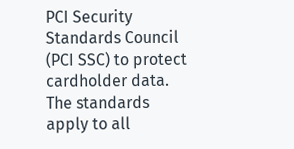PCI Security Standards Council (PCI SSC) to protect cardholder data. The standards apply to all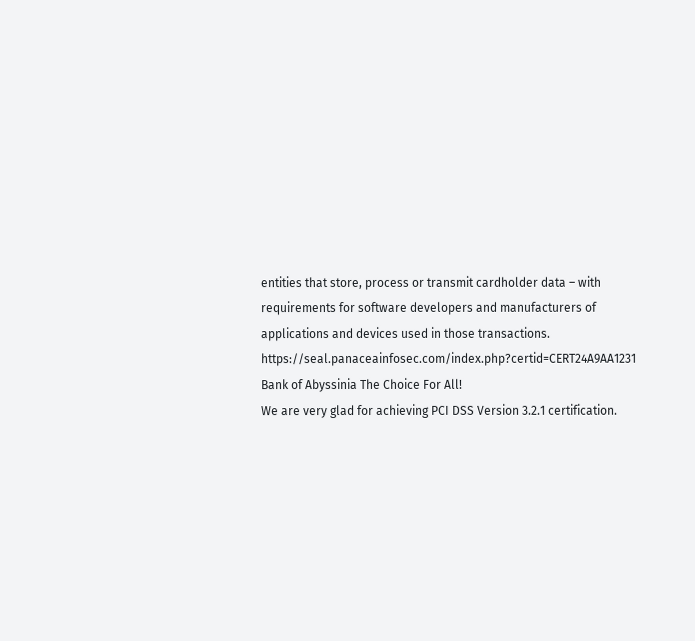entities that store, process or transmit cardholder data – with requirements for software developers and manufacturers of applications and devices used in those transactions.
https://seal.panaceainfosec.com/index.php?certid=CERT24A9AA1231
Bank of Abyssinia The Choice For All!
We are very glad for achieving PCI DSS Version 3.2.1 certification.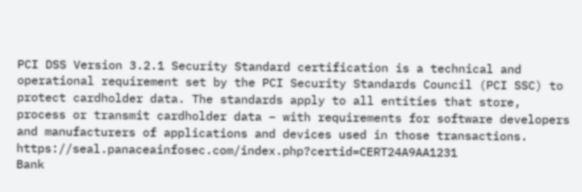PCI DSS Version 3.2.1 Security Standard certification is a technical and operational requirement set by the PCI Security Standards Council (PCI SSC) to protect cardholder data. The standards apply to all entities that store, process or transmit cardholder data – with requirements for software developers and manufacturers of applications and devices used in those transactions.
https://seal.panaceainfosec.com/index.php?certid=CERT24A9AA1231
Bank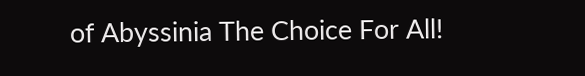of Abyssinia The Choice For All!